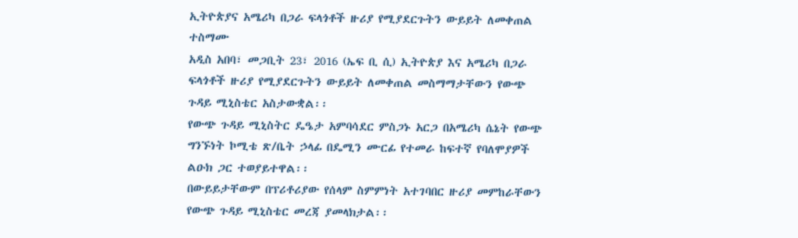ኢትዮጵያና አሜሪካ በጋራ ፍላጎቶች ዙሪያ የሚያደርጉትን ውይይት ለመቀጠል ተስማሙ
አዲስ አበባ፣ መጋቢት 23፣ 2016 (ኤፍ ቢ ሲ) ኢትዮጵያ እና አሜሪካ በጋራ ፍላጎቶች ዙሪያ የሚያደርጉትን ውይይት ለመቀጠል መስማማታቸውን የውጭ ጉዳይ ሚኒስቴር አስታውቋል፡፡
የውጭ ጉዳይ ሚኒስትር ዴዔታ አምባሳደር ምስጋኑ አርጋ በአሜሪካ ሴኔት የውጭ ግንኙነት ኮሚቴ ጽ/ቤት ኃላፊ በዴሚን ሙርፊ የተመራ ከፍተኛ የባለሞያዎች ልዑክ ጋር ተወያይተዋል፡፡
በውይይታቸውም በፕሪቶሪያው የሰላም ስምምነት አተገባበር ዙሪያ መምከራቸውን የውጭ ጉዳይ ሚኒስቴር መረጃ ያመላክታል፡፡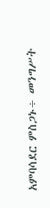አምባሳደር ምስጋኑ÷ መንግሥት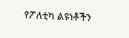የፖለቲካ ልዩነቶችን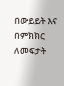በውይይት እና በምክክር ለመፍታት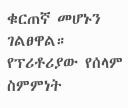ቁርጠኛ መሆኑን ገልፀዋል።
የፕሪቶሪያው የሰላም ስምምነት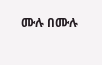ሙሉ በሙሉ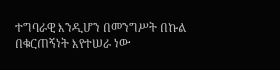ተግባራዊ እንዲሆን በመንግሥት በኩል በቁርጠኝነት እየተሠራ ነው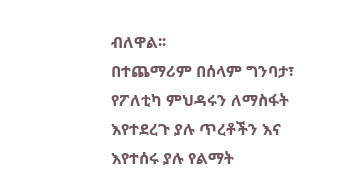ብለዋል፡፡
በተጨማሪም በሰላም ግንባታ፣ የፖለቲካ ምህዳሩን ለማስፋት እየተደረጉ ያሉ ጥረቶችን እና እየተሰሩ ያሉ የልማት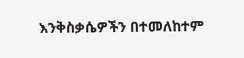እንቅስቃሴዎችን በተመለከተም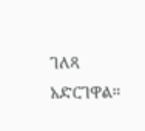ገለጻ አድርገዋል፡፡